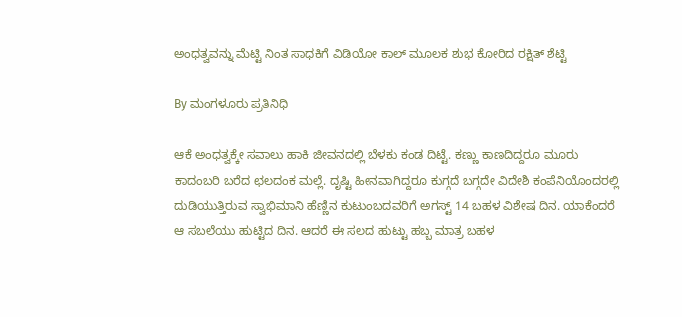ಅಂಧತ್ವವನ್ನು ಮೆಟ್ಟಿ ನಿಂತ ಸಾಧಕಿಗೆ ವಿಡಿಯೋ ಕಾಲ್ ಮೂಲಕ ಶುಭ ಕೋರಿದ ರಕ್ಷಿತ್ ಶೆಟ್ಟಿ

By ಮಂಗಳೂರು ಪ್ರತಿನಿಧಿ

ಆಕೆ ಅಂಧತ್ವಕ್ಕೇ ಸವಾಲು ಹಾಕಿ ಜೀವನದಲ್ಲಿ ಬೆಳಕು ಕಂಡ ದಿಟ್ಟೆ. ಕಣ್ಣು ಕಾಣದಿದ್ದರೂ ಮೂರು ಕಾದಂಬರಿ ಬರೆದ ಛಲದಂಕ ಮಲ್ಲೆ. ದೃಷ್ಟಿ ಹೀನವಾಗಿದ್ದರೂ ಕುಗ್ಗದೆ ಬಗ್ಗದೇ ವಿದೇಶಿ ಕಂಪೆನಿಯೊಂದರಲ್ಲಿ ದುಡಿಯುತ್ತಿರುವ ಸ್ವಾಭಿಮಾನಿ ಹೆಣ್ಣಿನ ಕುಟುಂಬದವರಿಗೆ ಅಗಸ್ಟ್ 14 ಬಹಳ ವಿಶೇಷ ದಿನ. ಯಾಕೆಂದರೆ ಆ ಸಬಲೆಯು ಹುಟ್ಟಿದ ದಿನ. ಆದರೆ ಈ ಸಲದ ಹುಟ್ಟು ಹಬ್ಬ ಮಾತ್ರ ಬಹಳ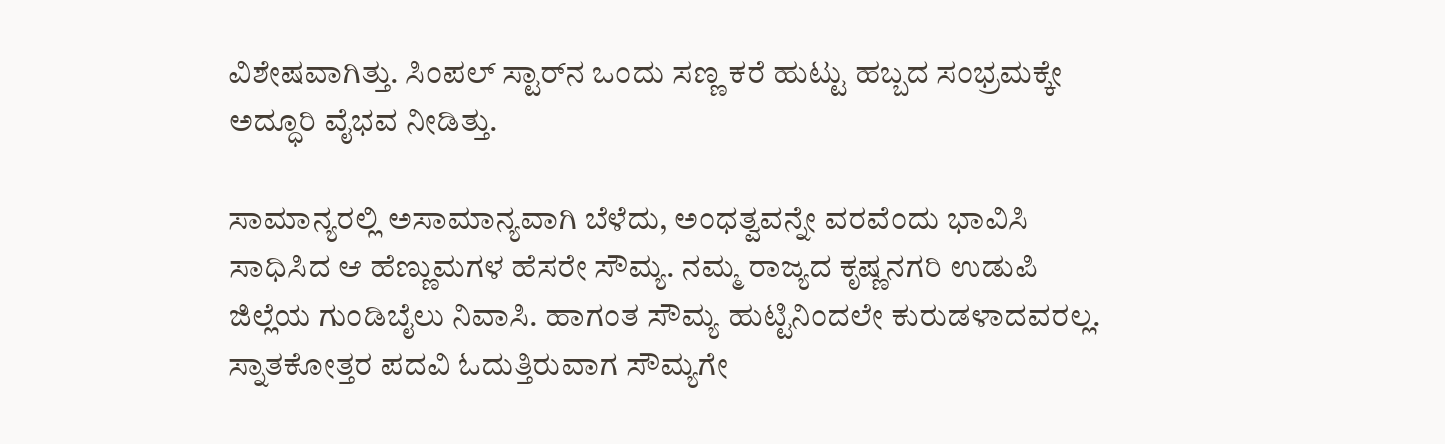ವಿಶೇಷವಾಗಿತ್ತು. ಸಿಂಪಲ್ ಸ್ಟಾರ್‌ನ ಒಂದು ಸಣ್ಣ ಕರೆ ಹುಟ್ಟು ಹಬ್ಬದ ಸಂಭ್ರಮಕ್ಕೇ ಅದ್ಧೂರಿ ವೈಭವ ನೀಡಿತ್ತು.

ಸಾಮಾನ್ಯರಲ್ಲಿ ಅಸಾಮಾನ್ಯವಾಗಿ ಬೆಳೆದು, ಅಂಧತ್ವವನ್ನೇ ವರವೆಂದು ಭಾವಿಸಿ ಸಾಧಿಸಿದ ಆ ಹೆಣ್ಣುಮಗಳ ಹೆಸರೇ ಸೌಮ್ಯ. ನಮ್ಮ ರಾಜ್ಯದ ಕೃಷ್ಣನಗರಿ ಉಡುಪಿ ಜಿಲ್ಲೆಯ ಗುಂಡಿಬೈಲು ನಿವಾಸಿ. ಹಾಗಂತ ಸೌಮ್ಯ ಹುಟ್ಟಿನಿಂದಲೇ ಕುರುಡಳಾದವರಲ್ಲ. ಸ್ನಾತಕೋತ್ತರ ಪದವಿ ಓದುತ್ತಿರುವಾಗ ಸೌಮ್ಯಗೇ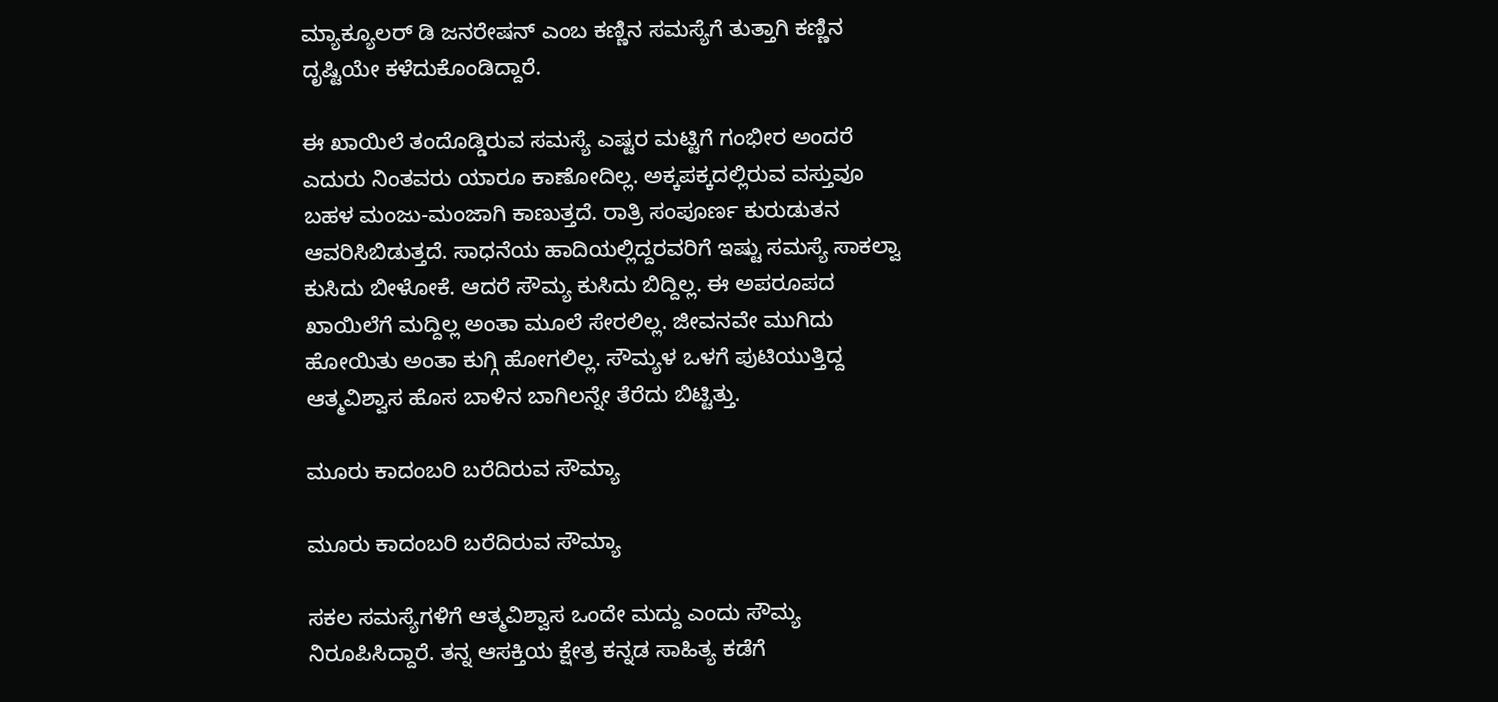ಮ್ಯಾಕ್ಯೂಲರ್ ಡಿ ಜನರೇಷನ್ ಎಂಬ ಕಣ್ಣಿನ ಸಮಸ್ಯೆಗೆ ತುತ್ತಾಗಿ ಕಣ್ಣಿನ ದೃಷ್ಟಿಯೇ ಕಳೆದುಕೊಂಡಿದ್ದಾರೆ.

ಈ ಖಾಯಿಲೆ ತಂದೊಡ್ಡಿರುವ ಸಮಸ್ಯೆ ಎಷ್ಟರ ಮಟ್ಟಿಗೆ ಗಂಭೀರ ಅಂದರೆ ಎದುರು ನಿಂತವರು ಯಾರೂ ಕಾಣೋದಿಲ್ಲ. ಅಕ್ಕಪಕ್ಕದಲ್ಲಿರುವ ವಸ್ತುವೂ ಬಹಳ ಮಂಜು-ಮಂಜಾಗಿ ಕಾಣುತ್ತದೆ. ರಾತ್ರಿ ಸಂಪೂರ್ಣ ಕುರುಡುತನ ಆವರಿಸಿಬಿಡುತ್ತದೆ. ಸಾಧನೆಯ ಹಾದಿಯಲ್ಲಿದ್ದರವರಿಗೆ ಇಷ್ಟು ಸಮಸ್ಯೆ ಸಾಕಲ್ವಾ ಕುಸಿದು ಬೀಳೋಕೆ. ಆದರೆ ಸೌಮ್ಯ ಕುಸಿದು ಬಿದ್ದಿಲ್ಲ. ಈ ಅಪರೂಪದ ಖಾಯಿಲೆಗೆ ಮದ್ದಿಲ್ಲ ಅಂತಾ ಮೂಲೆ ಸೇರಲಿಲ್ಲ. ಜೀವನವೇ ಮುಗಿದು ಹೋಯಿತು ಅಂತಾ ಕುಗ್ಗಿ ಹೋಗಲಿಲ್ಲ. ಸೌಮ್ಯಳ ಒಳಗೆ ಪುಟಿಯುತ್ತಿದ್ದ ಆತ್ಮವಿಶ್ವಾಸ ಹೊಸ ಬಾಳಿನ ಬಾಗಿಲನ್ನೇ ತೆರೆದು ಬಿಟ್ಟಿತ್ತು.

ಮೂರು ಕಾದಂಬರಿ ಬರೆದಿರುವ ಸೌಮ್ಯಾ

ಮೂರು ಕಾದಂಬರಿ ಬರೆದಿರುವ ಸೌಮ್ಯಾ

ಸಕಲ ಸಮಸ್ಯೆಗಳಿಗೆ ಆತ್ಮವಿಶ್ವಾಸ ಒಂದೇ ಮದ್ದು ಎಂದು ಸೌಮ್ಯ ನಿರೂಪಿಸಿದ್ದಾರೆ. ತನ್ನ ಆಸಕ್ತಿಯ ಕ್ಷೇತ್ರ ಕನ್ನಡ ಸಾಹಿತ್ಯ ಕಡೆಗೆ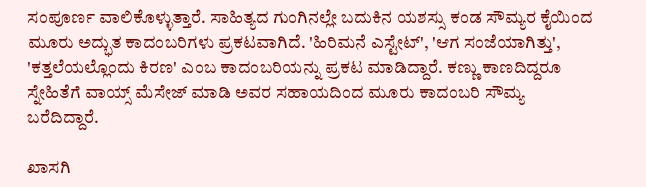ಸಂಪೂರ್ಣ ವಾಲಿಕೊಳ್ಳುತ್ತಾರೆ. ಸಾಹಿತ್ಯದ ಗುಂಗಿನಲ್ಲೇ ಬದುಕಿನ ಯಶಸ್ಸು ಕಂಡ ಸೌಮ್ಯರ ಕೈಯಿಂದ ಮೂರು ಅದ್ಭುತ ಕಾದಂಬರಿಗಳು ಪ್ರಕಟವಾಗಿದೆ. 'ಹಿರಿಮನೆ ಎಸ್ಟೇಟ್', 'ಆಗ ಸಂಜೆಯಾಗಿತ್ತು', 'ಕತ್ತಲೆಯಲ್ಲೊಂದು ಕಿರಣ' ಎಂಬ ಕಾದಂಬರಿಯನ್ನು ಪ್ರಕಟ ಮಾಡಿದ್ದಾರೆ. ಕಣ್ಣು ಕಾಣದಿದ್ದರೂ ಸ್ನೇಹಿತೆಗೆ ವಾಯ್ಸ್ ಮೆಸೇಜ್ ಮಾಡಿ ಅವರ ಸಹಾಯದಿಂದ ಮೂರು ಕಾದಂಬರಿ ಸೌಮ್ಯ ಬರೆದಿದ್ದಾರೆ.

ಖಾಸಗಿ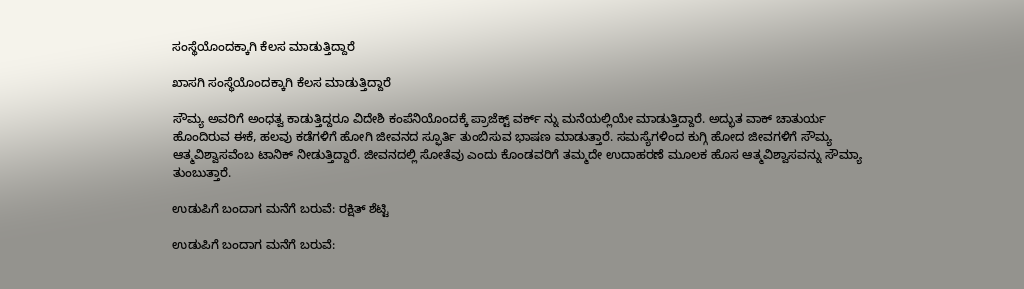ಸಂಸ್ಥೆಯೊಂದಕ್ಕಾಗಿ ಕೆಲಸ ಮಾಡುತ್ತಿದ್ದಾರೆ

ಖಾಸಗಿ ಸಂಸ್ಥೆಯೊಂದಕ್ಕಾಗಿ ಕೆಲಸ ಮಾಡುತ್ತಿದ್ದಾರೆ

ಸೌಮ್ಯ ಅವರಿಗೆ ಅಂಧತ್ವ ಕಾಡುತ್ತಿದ್ದರೂ ವಿದೇಶಿ ಕಂಪೆನಿಯೊಂದಕ್ಕೆ ಪ್ರಾಜೆಕ್ಟ್ ವರ್ಕ್ ನ್ನು ಮನೆಯಲ್ಲಿಯೇ ಮಾಡುತ್ತಿದ್ದಾರೆ. ಅದ್ಭುತ ವಾಕ್ ಚಾತುರ್ಯ ಹೊಂದಿರುವ ಈಕೆ, ಹಲವು ಕಡೆಗಳಿಗೆ ಹೋಗಿ ಜೀವನದ ಸ್ಫೂರ್ತಿ ತುಂಬಿಸುವ ಭಾಷಣ ಮಾಡುತ್ತಾರೆ. ಸಮಸ್ಯೆಗಳಿಂದ ಕುಗ್ಗಿ ಹೋದ ಜೀವಗಳಿಗೆ ಸೌಮ್ಯ ಆತ್ಮವಿಶ್ವಾಸವೆಂಬ ಟಾನಿಕ್ ನೀಡುತ್ತಿದ್ದಾರೆ. ಜೀವನದಲ್ಲಿ ಸೋತೆವು ಎಂದು ಕೊಂಡವರಿಗೆ ತಮ್ಮದೇ ಉದಾಹರಣೆ ಮೂಲಕ ಹೊಸ ಆತ್ಮವಿಶ್ವಾಸವನ್ನು ಸೌಮ್ಯಾ ತುಂಬುತ್ತಾರೆ.

ಉಡುಪಿಗೆ ಬಂದಾಗ ಮನೆಗೆ ಬರುವೆ: ರಕ್ಷಿತ್ ಶೆಟ್ಟಿ

ಉಡುಪಿಗೆ ಬಂದಾಗ ಮನೆಗೆ ಬರುವೆ: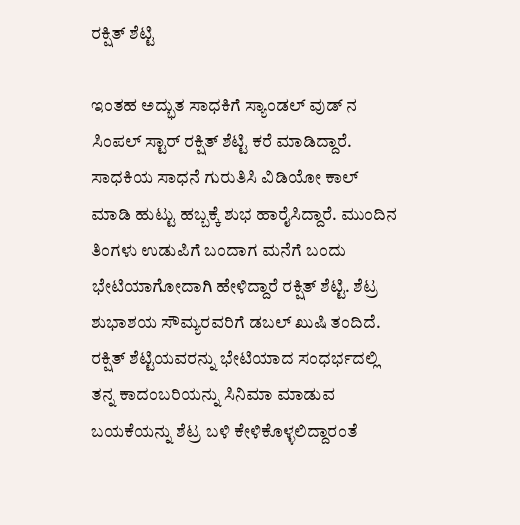ರಕ್ಷಿತ್ ಶೆಟ್ಟಿ

ಇಂತಹ ಅದ್ಭುತ ಸಾಧಕಿಗೆ ಸ್ಯಾಂಡಲ್ ವುಡ್ ನ ಸಿಂಪಲ್ ಸ್ಟಾರ್ ರಕ್ಷಿತ್ ಶೆಟ್ಟಿ ಕರೆ ಮಾಡಿದ್ದಾರೆ. ಸಾಧಕಿಯ ಸಾಧನೆ ಗುರುತಿಸಿ ವಿಡಿಯೋ ಕಾಲ್ ಮಾಡಿ ಹುಟ್ಟು ಹಬ್ಬಕ್ಕೆ ಶುಭ ಹಾರೈಸಿದ್ದಾರೆ. ಮುಂದಿನ ತಿಂಗಳು ಉಡುಪಿಗೆ ಬಂದಾಗ ಮನೆಗೆ ಬಂದು ಭೇಟಿಯಾಗೋದಾಗಿ ಹೇಳಿದ್ದಾರೆ ರಕ್ಷಿತ್ ಶೆಟ್ಟಿ. ಶೆಟ್ರ ಶುಭಾಶಯ ಸೌಮ್ಯರವರಿಗೆ ಡಬಲ್ ಖುಷಿ ತಂದಿದೆ. ರಕ್ಷಿತ್ ಶೆಟ್ಟಿಯವರನ್ನು ಭೇಟಿಯಾದ ಸಂಧರ್ಭದಲ್ಲಿ ತನ್ನ ಕಾದಂಬರಿಯನ್ನು ಸಿನಿಮಾ ಮಾಡುವ ಬಯಕೆಯನ್ನು ಶೆಟ್ರ ಬಳಿ ಕೇಳಿಕೊಳ್ಳಲಿದ್ದಾರಂತೆ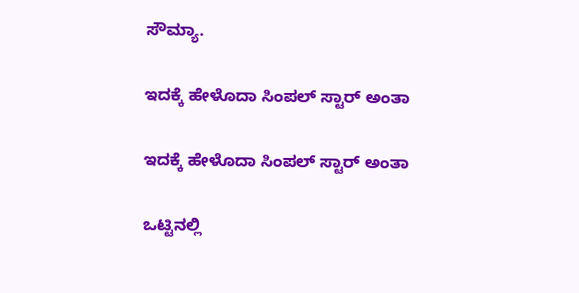ಸೌಮ್ಯಾ.

ಇದಕ್ಕೆ ಹೇಳೊದಾ ಸಿಂಪಲ್ ಸ್ಟಾರ್ ಅಂತಾ

ಇದಕ್ಕೆ ಹೇಳೊದಾ ಸಿಂಪಲ್ ಸ್ಟಾರ್ ಅಂತಾ

ಒಟ್ಟಿನಲ್ಲಿ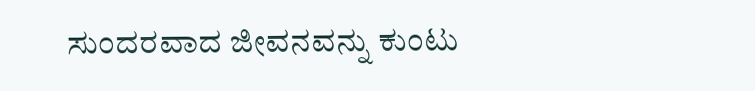ಸುಂದರವಾದ ಜೀವನವನ್ನು ಕುಂಟು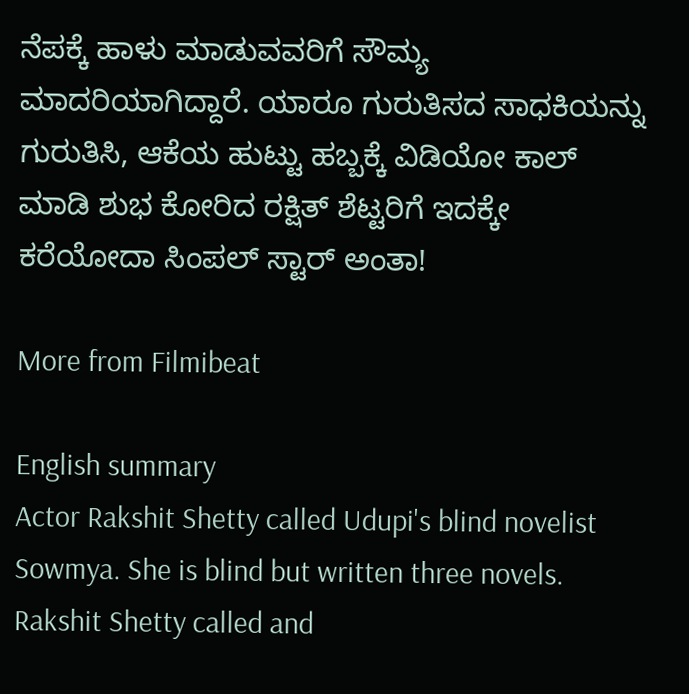ನೆಪಕ್ಕೆ ಹಾಳು ಮಾಡುವವರಿಗೆ ಸೌಮ್ಯ ಮಾದರಿಯಾಗಿದ್ದಾರೆ. ಯಾರೂ ಗುರುತಿಸದ ಸಾಧಕಿಯನ್ನು ಗುರುತಿಸಿ, ಆಕೆಯ ಹುಟ್ಟು ಹಬ್ಬಕ್ಕೆ ವಿಡಿಯೋ ಕಾಲ್ ಮಾಡಿ ಶುಭ ಕೋರಿದ ರಕ್ಷಿತ್ ಶೆಟ್ಟರಿಗೆ ಇದಕ್ಕೇ ಕರೆಯೋದಾ ಸಿಂಪಲ್ ಸ್ಟಾರ್ ಅಂತಾ!

More from Filmibeat

English summary
Actor Rakshit Shetty called Udupi's blind novelist Sowmya. She is blind but written three novels. Rakshit Shetty called and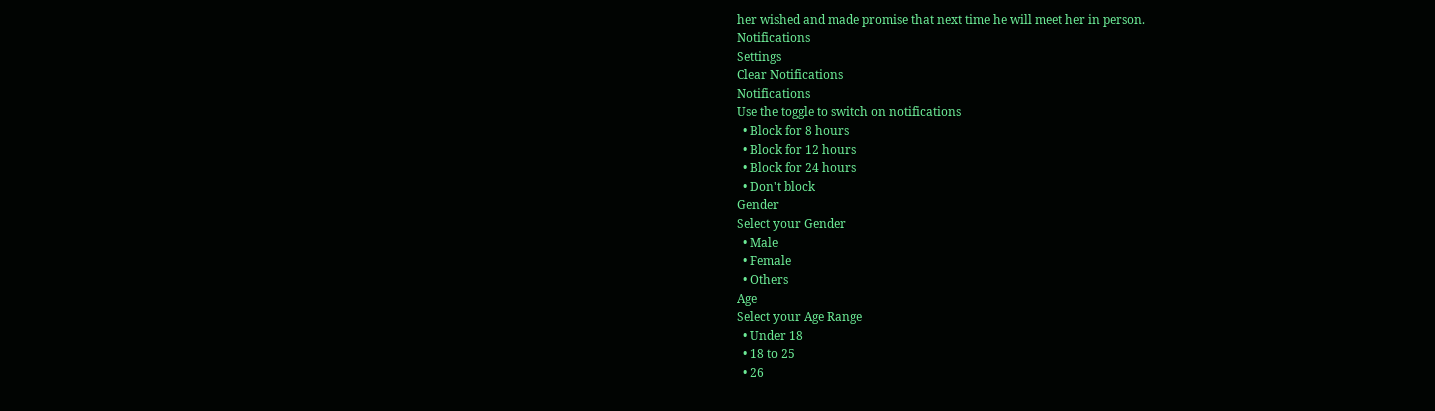her wished and made promise that next time he will meet her in person.
Notifications
Settings
Clear Notifications
Notifications
Use the toggle to switch on notifications
  • Block for 8 hours
  • Block for 12 hours
  • Block for 24 hours
  • Don't block
Gender
Select your Gender
  • Male
  • Female
  • Others
Age
Select your Age Range
  • Under 18
  • 18 to 25
  • 26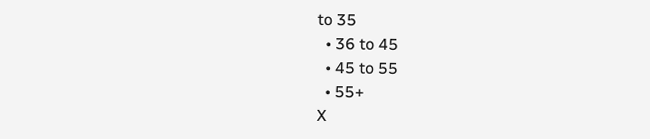to 35
  • 36 to 45
  • 45 to 55
  • 55+
X